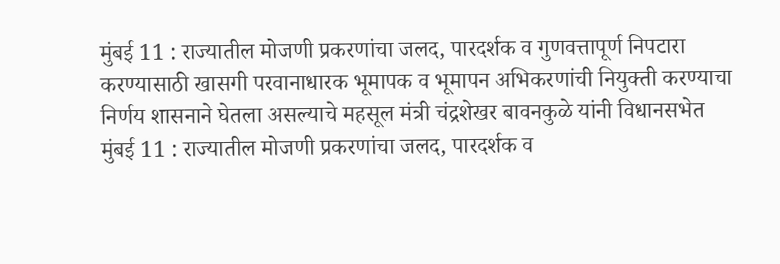मुंबई 11 : राज्यातील मोजणी प्रकरणांचा जलद, पारदर्शक व गुणवत्तापूर्ण निपटारा करण्यासाठी खासगी परवानाधारक भूमापक व भूमापन अभिकरणांची नियुक्ती करण्याचा निर्णय शासनाने घेतला असल्याचे महसूल मंत्री चंद्रशेखर बावनकुळे यांनी विधानसभेत
मुंबई 11 : राज्यातील मोजणी प्रकरणांचा जलद, पारदर्शक व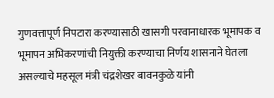गुणवत्तापूर्ण निपटारा करण्यासाठी खासगी परवानाधारक भूमापक व भूमापन अभिकरणांची नियुक्ती करण्याचा निर्णय शासनाने घेतला असल्याचे महसूल मंत्री चंद्रशेखर बावनकुळे यांनी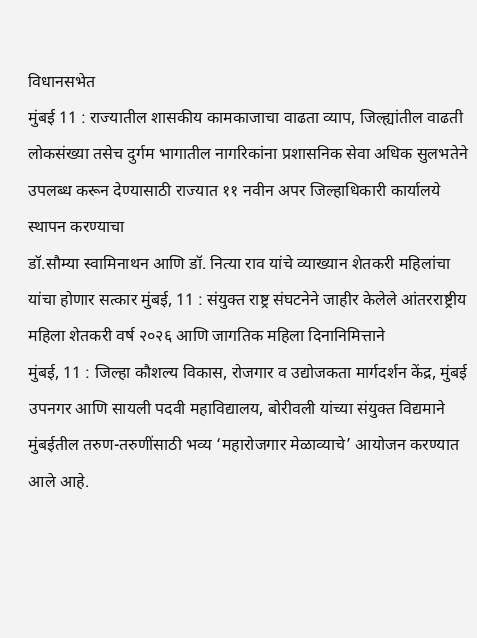विधानसभेत
मुंबई 11 : राज्यातील शासकीय कामकाजाचा वाढता व्याप, जिल्ह्यांतील वाढती लोकसंख्या तसेच दुर्गम भागातील नागरिकांना प्रशासनिक सेवा अधिक सुलभतेने उपलब्ध करून देण्यासाठी राज्यात ११ नवीन अपर जिल्हाधिकारी कार्यालये स्थापन करण्याचा
डॉ.सौम्या स्वामिनाथन आणि डॉ. नित्या राव यांचे व्याख्यान शेतकरी महिलांचा यांचा होणार सत्कार मुंबई, 11 : संयुक्त राष्ट्र संघटनेने जाहीर केलेले आंतरराष्ट्रीय महिला शेतकरी वर्ष २०२६ आणि जागतिक महिला दिनानिमित्ताने
मुंबई, 11 : जिल्हा कौशल्य विकास, रोजगार व उद्योजकता मार्गदर्शन केंद्र, मुंबई उपनगर आणि सायली पदवी महाविद्यालय, बोरीवली यांच्या संयुक्त विद्यमाने मुंबईतील तरुण-तरुणींसाठी भव्य ‘महारोजगार मेळाव्याचे’ आयोजन करण्यात आले आहे.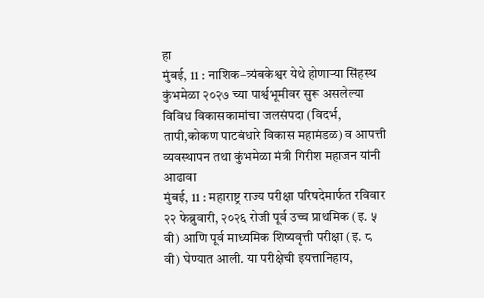हा
मुंबई, 11 : नाशिक–त्र्यंबकेश्वर येथे होणाऱ्या सिंहस्थ कुंभमेळा २०२७ च्या पार्श्वभूमीवर सुरू असलेल्या विविध विकासकामांचा जलसंपदा (विदर्भ, तापी,कोकण पाटबंधारे विकास महामंडळ) व आपत्ती व्यवस्थापन तथा कुंभमेळा मंत्री गिरीश महाजन यांनी आढावा
मुंबई, 11 : महाराष्ट्र राज्य परीक्षा परिषदेमार्फत रविवार २२ फेब्रुवारी, २०२६ रोजी पूर्व उच्च प्राथमिक (इ. ५ वी) आणि पूर्व माध्यमिक शिष्यवृत्ती परीक्षा (इ. ८ वी) घेण्यात आली. या परीक्षेची इयत्तानिहाय,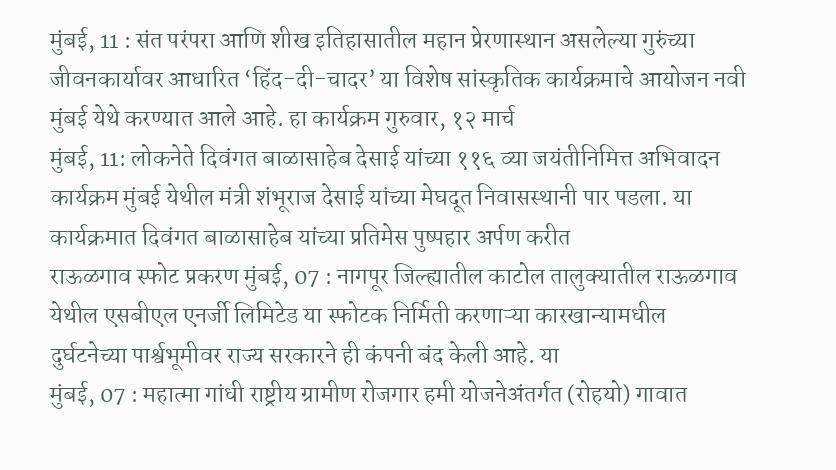मुंबई, 11 : संत परंपरा आणि शीख इतिहासातील महान प्रेरणास्थान असलेल्या गुरुंच्या जीवनकार्यावर आधारित ‘हिंद-दी-चादर’ या विशेष सांस्कृतिक कार्यक्रमाचे आयोजन नवी मुंबई येथे करण्यात आले आहे. हा कार्यक्रम गुरुवार, १२ मार्च
मुंबई, 11: लोकनेते दिवंगत बाळासाहेब देसाई यांच्या ११६ व्या जयंतीनिमित्त अभिवादन कार्यक्रम मुंबई येथील मंत्री शंभूराज देसाई यांच्या मेघदूत निवासस्थानी पार पडला. या कार्यक्रमात दिवंगत बाळासाहेब यांच्या प्रतिमेस पुष्पहार अर्पण करीत
राऊळगाव स्फोट प्रकरण मुंबई, 07 : नागपूर जिल्ह्यातील काटोल तालुक्यातील राऊळगाव येथील एसबीएल एनर्जी लिमिटेड या स्फोटक निर्मिती करणाऱ्या कारखान्यामधील दुर्घटनेच्या पार्श्वभूमीवर राज्य सरकारने ही कंपनी बंद केली आहे. या
मुंबई, 07 : महात्मा गांधी राष्ट्रीय ग्रामीण रोजगार हमी योजनेअंतर्गत (रोहयो) गावात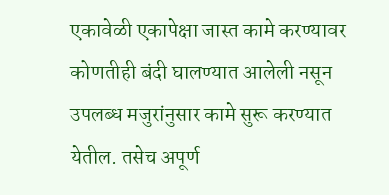एकावेळी एकापेक्षा जास्त कामे करण्यावर कोणतीही बंदी घालण्यात आलेली नसून उपलब्ध मजुरांनुसार कामे सुरू करण्यात येतील. तसेच अपूर्ण